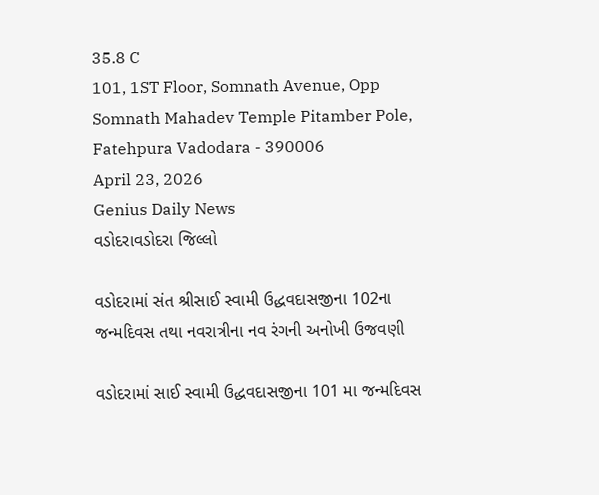35.8 C
101, 1ST Floor, Somnath Avenue, Opp Somnath Mahadev Temple Pitamber Pole, Fatehpura Vadodara - 390006
April 23, 2026
Genius Daily News
વડોદરાવડોદરા જિલ્લો

વડોદરામાં સંત શ્રીસાઈ સ્વામી ઉદ્ધવદાસજીના 102ના જન્મદિવસ તથા નવરાત્રીના નવ રંગની અનોખી ઉજવણી

વડોદરામાં સાઈ સ્વામી ઉદ્ધવદાસજીના 101 મા જન્મદિવસ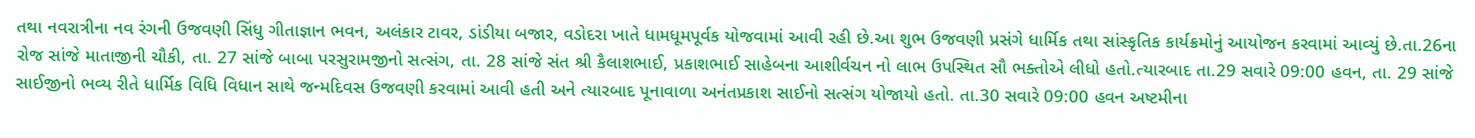તથા નવરાત્રીના નવ રંગની ઉજવણી સિંધુ ગીતાજ્ઞાન ભવન, અલંકાર ટાવર, ડાંડીયા બજાર, વડોદરા ખાતે ધામધૂમપૂર્વક યોજવામાં આવી રહી છે.આ શુભ ઉજવણી પ્રસંગે ધાર્મિક તથા સાંસ્કૃતિક કાર્યક્રમોનું આયોજન કરવામાં આવ્યું છે.તા.26ના રોજ સાંજે માતાજીની ચૌકી, તા. 27 સાંજે બાબા પરસુરામજીનો સત્સંગ, તા. 28 સાંજે સંત શ્રી કૈલાશભાઈ, પ્રકાશભાઈ સાહેબના આશીર્વચન નો લાભ ઉપસ્થિત સૌ ભક્તોએ લીધો હતો.ત્યારબાદ તા.29 સવારે 09:00 હવન, તા. 29 સાંજે સાઈજીનો ભવ્ય રીતે ધાર્મિક વિધિ વિધાન સાથે જન્મદિવસ ઉજવણી કરવામાં આવી હતી અને ત્યારબાદ પૂનાવાળા અનંતપ્રકાશ સાઈનો સત્સંગ યોજાયો હતો. તા.30 સવારે 09:00 હવન અષ્ટમીના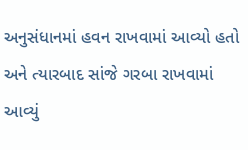અનુસંધાનમાં હવન રાખવામાં આવ્યો હતો અને ત્યારબાદ સાંજે ગરબા રાખવામાં આવ્યું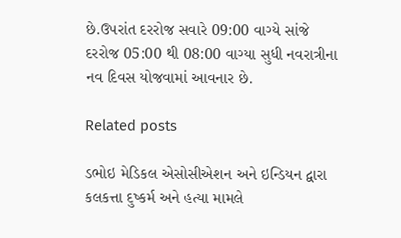છે.ઉપરાંત દરરોજ સવારે 09:00 વાગ્યે સાંજે દરરોજ 05:00 થી 08:00 વાગ્યા સુધી નવરાત્રીના નવ દિવસ યોજવામાં આવનાર છે.

Related posts

ડભોઇ મેડિકલ એસોસીએશન અને ઇન્ડિયન દ્વારા કલકત્તા દુષ્કર્મ અને હત્યા મામલે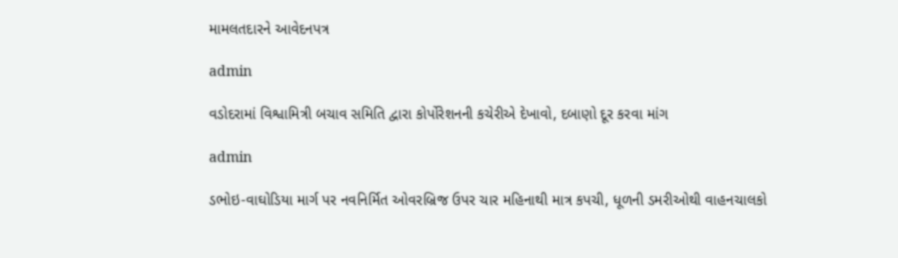મામલતદારને આવેદનપત્ર

admin

વડોદરામાં વિશ્વામિત્રી બચાવ સમિતિ દ્વારા કોર્પોરેશનની કચેરીએ દેખાવો, દબાણો દૂર કરવા માંગ

admin

ડભોઇ-વાઘોડિયા માર્ગ પર નવનિર્મિત ઓવરબ્રિજ ઉપર ચાર મહિનાથી માત્ર કપચી, ધૂળની ડમરીઓથી વાહનચાલકો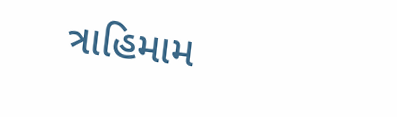ત્રાહિમામ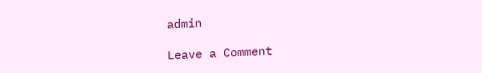admin

Leave a Comment